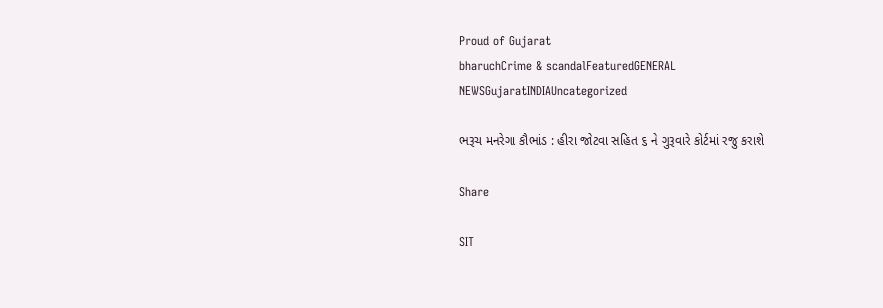Proud of Gujarat
bharuchCrime & scandalFeaturedGENERAL NEWSGujaratINDIAUncategorized

ભરૂચ મનરેગા કૌભાંડ : હીરા જોટવા સહિત ૬ ને ગુરૂવારે કોર્ટમાં રજુ કરાશે

Share

SIT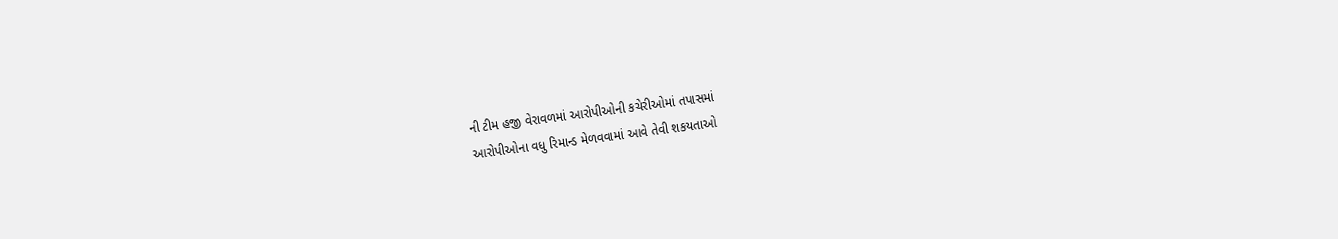ની ટીમ હજી વેરાવળમાં આરોપીઓની કચેરીઓમાં તપાસમાં
આરોપીઓના વધુ રિમાન્ડ મેળવવામાં આવે તેવી શકયતાઓ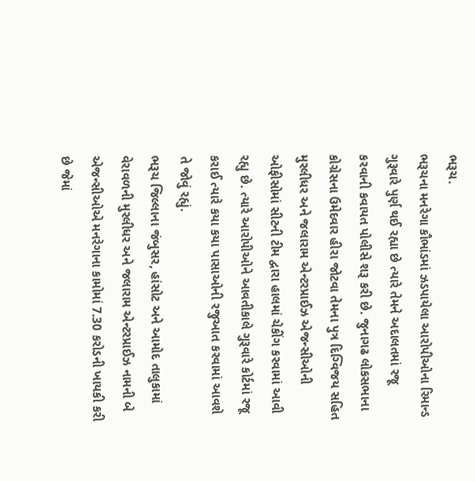ભરૂચ.
ભરૂચના મનરેગા કૌભાંડમાં ઝડપાયેલા આરોપીઓના રિમાન્ડ ગુરૂવારે પુર્ણ થઈ રહ્યા છે ત્યારે તેમને અદાલતમાં રજૂ કરવાની કવાયત પોલીસે શરૂ કરી છે. જુનાગઢ લોકસભાના કોગ્રેસના ઉમેદવાર હીરા જોટવા તેમના પુત્ર દિગ્વિજય સહિત મુરલીધર અને જલારામ એન્ટરપ્રાઈઝ એજન્સીઓની ઓફીસોમાં સીટની ટીમ દ્વારા હાલમાં ચેકીંગ કરવામાં આવી રહ્યુ છે. ત્યારે આરોપીઓને આવતીકાલે ગુરૂવારે કોર્ટમાં રજૂ કરાઈ ત્યારે કયા કયા પાસાઓની રજુઆત કરવામાં આવશે તે જોવું રહ્યું.
ભરૂચ જિલ્લાના જંબુસર, હાંસોટ અને આમોદ તાલુકામાં વેરાવળની મુરલીધર અને જલારામ એન્ટરપ્રાઈઝ નામની બે એજન્સીઓએ મનરેગાના કામોમાં 7.30 કરોડની ખાયકી કરી છે જેમાં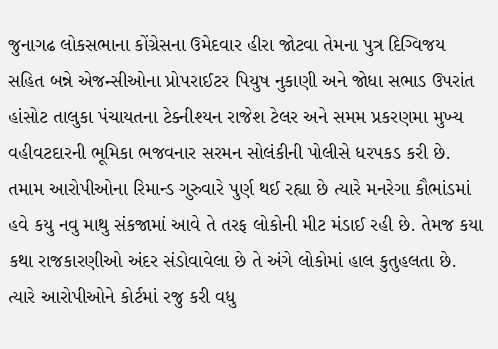જુનાગઢ લોકસભાના કોંગ્રેસના ઉમેદવાર હીરા જોટવા તેમના પુત્ર દિગ્વિજય સહિત બન્ને એજન્સીઓના પ્રોપરાઈટર પિયુષ નુકાણી અને જોધા સભાડ ઉપરાંત હાંસોટ તાલુકા પંચાયતના ટેક્નીશ્યન રાજેશ ટેલર અને સમમ પ્રકરણમા મુખ્ય વહીવટદારની ભૂમિકા ભજવનાર સરમન સોલંકીની પોલીસે ધરપકડ કરી છે. તમામ આરોપીઓના રિમાન્ડ ગુરુવારે પુર્ણ થઈ રહ્યા છે ત્યારે મનરેગા કૌભાંડમાં હવે કયુ નવુ માથુ સંકજામાં આવે તે તરફ લોકોની મીટ મંડાઈ રહી છે. તેમજ કયા કથા રાજકારણીઓ અંદર સંડોવાવેલા છે તે અંગે લોકોમાં હાલ કુતુહલતા છે. ત્યારે આરોપીઓને કોર્ટમાં રજુ કરી વધુ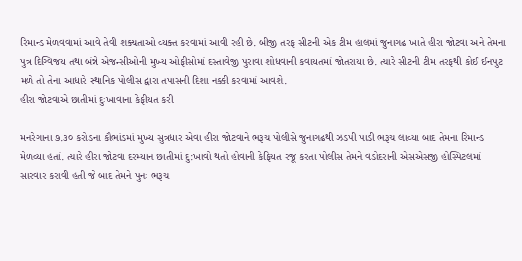રિમાન્ડ મેળવવામાં આવે તેવી શક્યતાઓ વ્યક્ત કરવામાં આવી રહી છે. બીજી તરફ સીટની એક ટીમ હાલમાં જુનાગઢ ખાતે હીરા જોટવા અને તેમના પુત્ર દિગ્વિજય તથા બંન્ને એજન્સીઓની મુખ્ય ઓફીસોમાં દસ્તાવેજી પુરાવા શોધવાની કવાયતમાં જોતરાયા છે. ત્યારે સીટની ટીમ તરફથી કોઈ ઈનપુટ મળે તો તેના આધારે સ્થાનિક પોલીસ દ્વારા તપાસની દિશા નક્કી કરવામાં આવશે.
હીરા જોટવાએ છાતીમાં દુઃખાવાના કેફીયત કરી

મનરેગાના ૭.૩૦ કરોડના કૌભાંડમાં મુખ્ય સુત્રધાર એવા હીરા જોટવાને ભરૂચ પોલીસે જુનાગઢથી ઝડપી પાડી ભરૂચ લાવ્યા બાદ તેમના રિમાન્ડ મેળવ્યા હતાં. ત્યારે હીરા જોટવા દરમ્યાન છાતીમાં દુ:ખાવો થતો હોવાની કેફિયત રજૂ કરતા પોલીસ તેમને વડોદરાની એસએસજી હોસ્પિટલમાં સારવાર કરાવી હતી જે બાદ તેમને પુનઃ ભરૂચ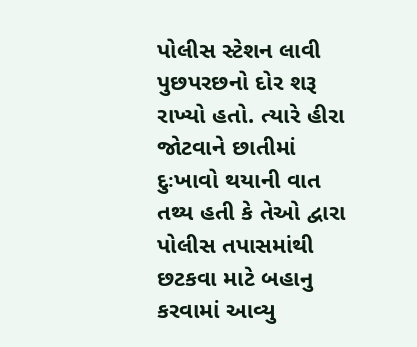પોલીસ સ્ટેશન લાવી પુછપરછનો દોર શરૂ રાખ્યો હતો. ત્યારે હીરા જોટવાને છાતીમાં દુઃખાવો થયાની વાત તથ્ય હતી કે તેઓ દ્વારા પોલીસ તપાસમાંથી છટકવા માટે બહાનુ કરવામાં આવ્યુ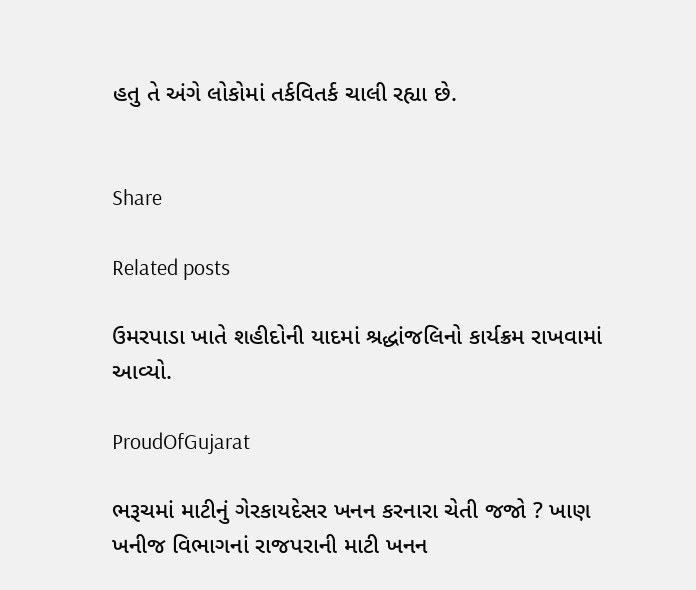હતુ તે અંગે લોકોમાં તર્કવિતર્ક ચાલી રહ્યા છે.


Share

Related posts

ઉમરપાડા ખાતે શહીદોની યાદમાં શ્રદ્ધાંજલિનો કાર્યક્રમ રાખવામાં આવ્યો.

ProudOfGujarat

ભરૂચમાં માટીનું ગેરકાયદેસર ખનન કરનારા ચેતી જજો ? ખાણ ખનીજ વિભાગનાં રાજપરાની માટી ખનન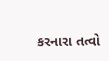કરનારા તત્વો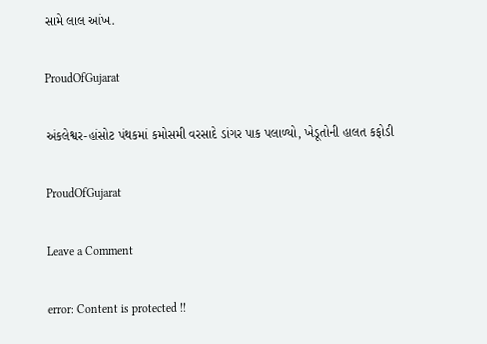સામે લાલ આંખ.

ProudOfGujarat

અંકલેશ્વર-હાંસોટ પંથકમાં કમોસમી વરસાદે ડાંગર પાક પલાળ્યો, ખેડૂતોની હાલત કફોડી

ProudOfGujarat

Leave a Comment

error: Content is protected !!